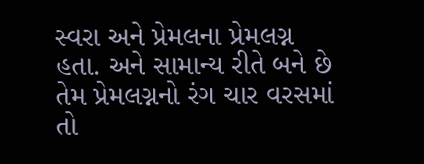સ્વરા અને પ્રેમલના પ્રેમલગ્ન હતા. અને સામાન્ય રીતે બને છે તેમ પ્રેમલગ્નનો રંગ ચાર વરસમાં તો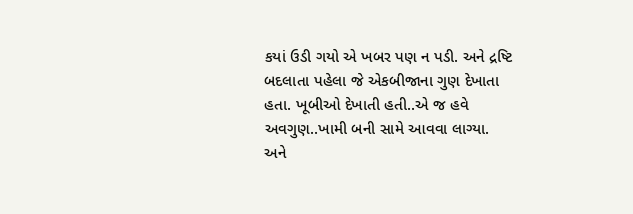કયાં ઉડી ગયો એ ખબર પણ ન પડી. અને દ્રષ્ટિ બદલાતા પહેલા જે એકબીજાના ગુણ દેખાતા હતા. ખૂબીઓ દેખાતી હતી..એ જ હવે અવગુણ..ખામી બની સામે આવવા લાગ્યા.
અને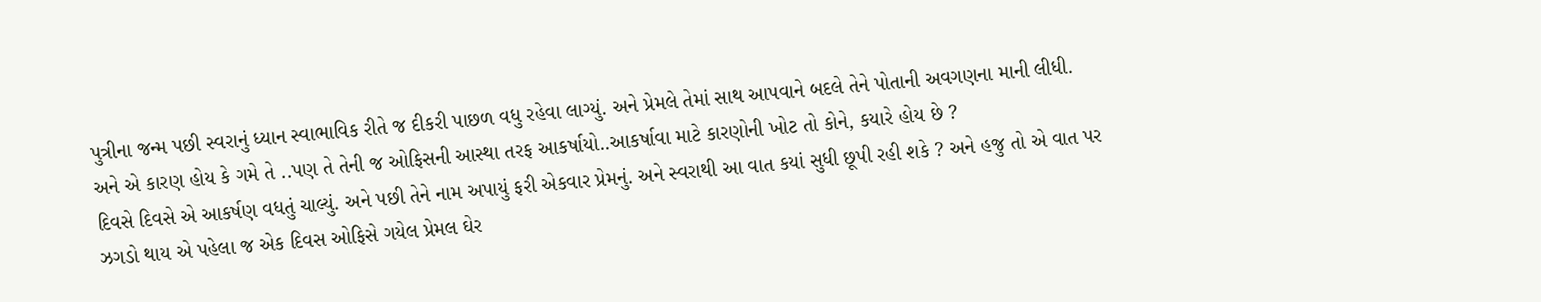પુત્રીના જન્મ પછી સ્વરાનું ધ્યાન સ્વાભાવિક રીતે જ દીકરી પાછળ વધુ રહેવા લાગ્યું. અને પ્રેમલે તેમાં સાથ આપવાને બદલે તેને પોતાની અવગણના માની લીધી.
અને એ કારણ હોય કે ગમે તે ..પણ તે તેની જ ઓફિસની આસ્થા તરફ આકર્ષાયો..આકર્ષાવા માટે કારણોની ખોટ તો કોને, કયારે હોય છે ?
દિવસે દિવસે એ આકર્ષણ વધતું ચાલ્યું. અને પછી તેને નામ અપાયું ફરી એકવાર પ્રેમનું. અને સ્વરાથી આ વાત કયાં સુધી છૂપી રહી શકે ? અને હજુ તો એ વાત પર ઝગડો થાય એ પહેલા જ એક દિવસ ઓફિસે ગયેલ પ્રેમલ ઘેર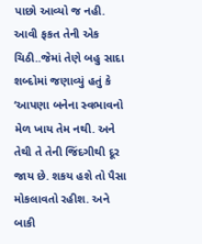પાછો આવ્યો જ નહી. આવી ફકત તેની એક ચિઠી..જેમાં તેણે બહુ સાદા શબ્દોમાં જણાવ્યું હતું કે ‘આપણા બનેના સ્વભાવનો મેળ ખાય તેમ નથી. અને તેથી તે તેની જિંદગીથી દૂર જાય છે. શકય હશે તો પૈસા મોકલાવતો રહીશ. અને બાકી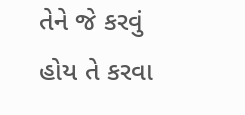તેને જે કરવું હોય તે કરવા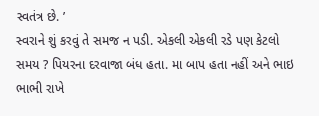સ્વતંત્ર છે. ’
સ્વરાને શું કરવું તે સમજ ન પડી. એકલી એકલી રડે પણ કેટલો સમય ? પિયરના દરવાજા બંધ હતા. મા બાપ હતા નહીં અને ભાઇ ભાભી રાખે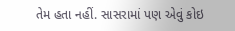તેમ હતા નહીં. સાસરામાં પણ એવું કોઇ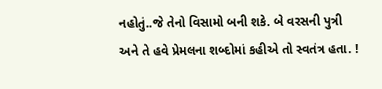નહોતું..જે તેનો વિસામો બની શકે. બે વરસની પુત્રી અને તે હવે પ્રેમલના શબ્દોમાં કહીએ તો સ્વતંત્ર હતા. !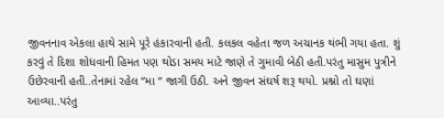જીવનનાવ એકલા હાથે સામે પૂરે હંકારવાની હતી. કલકલ વહેતા જળ અચાનક થંભી ગયા હતા. શું કરવું તે દિશા શોધવાની હિમત પણ થોડા સમય માટે જાણે તે ગુમાવી બેઠી હતી.પરંતુ માસુમ પુત્રીને ઉછેરવાની હતી..તેનામાં રહેલ “મા “ જાગી ઉઠી. અને જીવન સંઘર્ષ શરૂ થયો. પ્રશ્નો તો ઘણાં આવ્યા..પરંતુ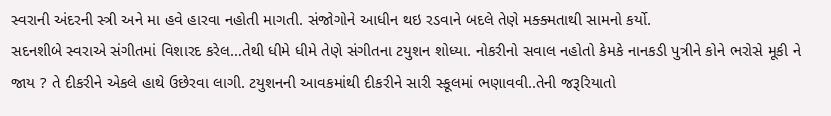સ્વરાની અંદરની સ્ત્રી અને મા હવે હારવા નહોતી માગતી. સંજોગોને આધીન થઇ રડવાને બદલે તેણે મક્ક્મતાથી સામનો કર્યો.
સદનશીબે સ્વરાએ સંગીતમાં વિશારદ કરેલ…તેથી ધીમે ધીમે તેણે સંગીતના ટયુશન શોધ્યા. નોકરીનો સવાલ નહોતો કેમકે નાનકડી પુત્રીને કોને ભરોસે મૂકી ને જાય ? તે દીકરીને એકલે હાથે ઉછેરવા લાગી. ટયુશનની આવકમાંથી દીકરીને સારી સ્કૂલમાં ભણાવવી..તેની જરૂરિયાતો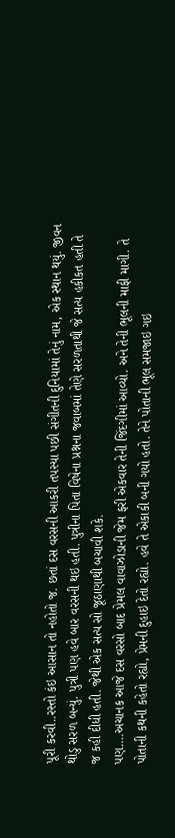પૂરી કરવી..રસ્તો કંઇ આસાન તો નહોતો જ. છતાં દસ વરસની આકરી તપસ્યા પછી સંગીતની દુનિયામાં તેનું નામ, એક સ્થાન થયું. જીવન થોડુ સરળ બન્યું. પુત્રી પણ હવે બાર વરસની થઇ હતી. પુત્રીના પિતા વિષેના પ્રશ્નના જવાબમાં તેણે સરળતાથી જે સત્ય હકીકત હતી તે જ કહી દીધી હતી. જેથી એક સત્ય સો જૂઠાણાથી બચાવી શકે.
પણ….અચાનક આજે દસ વરસો બાદ પ્રેમલ વાવાઝોડાની જેમ ફરી એકવાર તેની જિંદગીમાં આવ્યો. અને તેની ભૂલની માફી માગી. તે પોતાની કથની કહેતો રહ્યો, પ્રેમની દુહાઇ દેતો રહ્યો. હવે તે એકાકી બની ગયો હતો. તેને પોતાની ભૂલ સમજાઇ ગઇ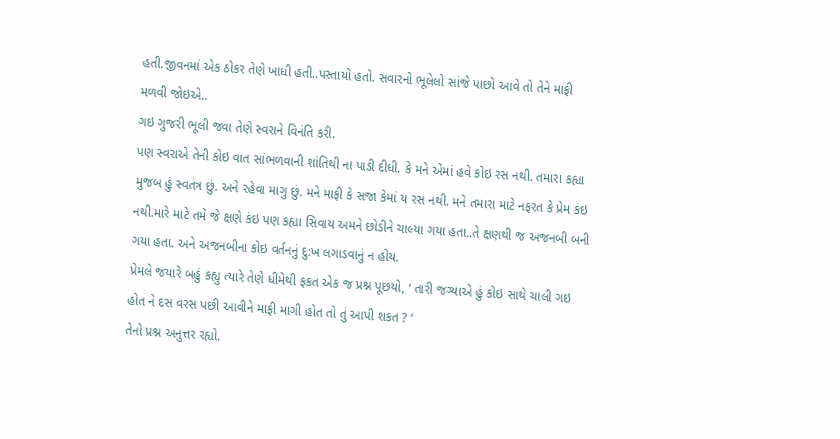હતી.જીવનમાં એક ઠોકર તેણે ખાધી હતી..પસ્તાયો હતો. સવારનો ભૂલેલો સાંજે પાછો આવે તો તેને માફી મળવી જોઇએ..
ગઇ ગુજરી ભૂલી જવા તેણે સ્વરાને વિનંતિ કરી.
પણ સ્વરાએ તેની કોઇ વાત સાંભળવાની શાંતિથી ના પાડી દીધી. કે મને એમાં હવે કોઇ રસ નથી. તમારા કહ્યા મુજબ હું સ્વતંત્ર છું. અને રહેવા માગુ છું. મને માફી કે સજા કેમાં ય રસ નથી. મને તમારા માટે નફરત કે પ્રેમ કંઇ નથી.મારે માટે તમે જે ક્ષણે કંઇ પણ કહ્યા સિવાય અમને છોડીને ચાલ્યા ગયા હતા..તે ક્ષણથી જ અજનબી બની ગયા હતા. અને અજનબીના કોઇ વર્તનનું દુ:ખ લગાડવાનું ન હોય.
પ્રેમલે જયારે બહું કહ્યુ ત્યારે તેણે ધીમેથી ફકત એક જ પ્રશ્ન પૂછયો, ‘ તારી જગ્યાએ હું કોઇ સાથે ચાલી ગઇ હોત ને દસ વરસ પછી આવીને માફી માગી હોત તો તું આપી શકત ? ‘
તેનો પ્રશ્ન અનુત્તર રહ્યો.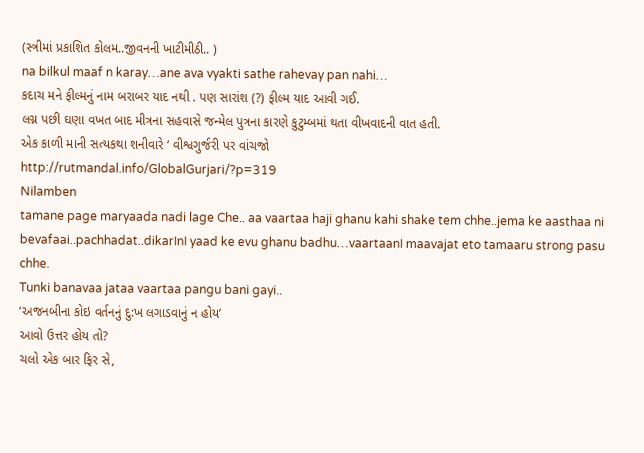(સ્ત્રીમાં પ્રકાશિત કોલમ..જીવનની ખાટીમીઠી.. )
na bilkul maaf n karay…ane ava vyakti sathe rahevay pan nahi…
કદાચ મને ફીલ્મનું નામ બરાબર યાદ નથી . પણ સારાંશ (?) ફીલ્મ યાદ આવી ગઈ.
લગ્ન પછી ઘણા વખત બાદ મીત્રના સહવાસે જન્મેલ પુત્રના કારણે કુટુમ્બમાં થતા વીખવાદની વાત હતી.
એક કાળી માની સત્યકથા શનીવારે ‘ વીશ્વગુર્જરી પર વાંચજો
http://rutmandal.info/GlobalGurjari/?p=319
Nilamben
tamane page maryaada nadi lage Che.. aa vaartaa haji ghanu kahi shake tem chhe..jema ke aasthaa ni bevafaai..pachhadat..dikarInI yaad ke evu ghanu badhu…vaartaanI maavajat eto tamaaru strong pasu chhe.
Tunki banavaa jataa vaartaa pangu bani gayi..
‘અજનબીના કોઇ વર્તનનું દુ:ખ લગાડવાનું ન હોય’
આવો ઉત્તર હોય તો?
ચલો એક બાર ફિર સે,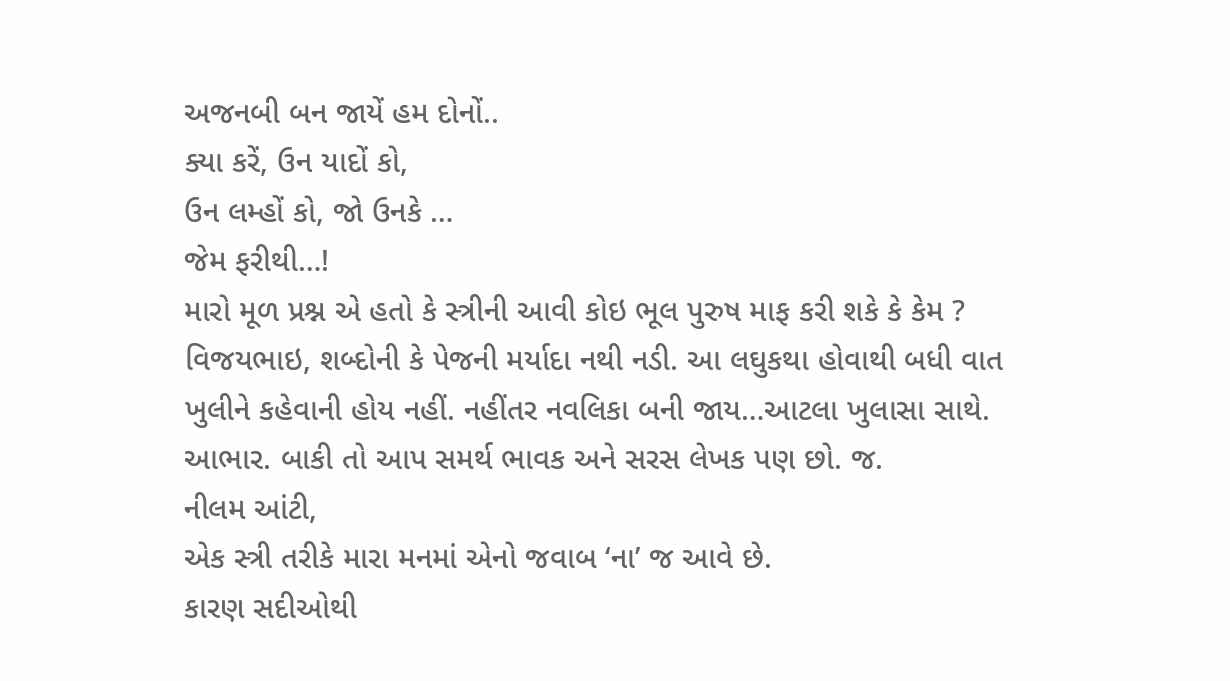અજનબી બન જાયેં હમ દોનોં..
ક્યા કરેં, ઉન યાદોં કો,
ઉન લમ્હોં કો, જો ઉનકે …
જેમ ફરીથી…!
મારો મૂળ પ્રશ્ન એ હતો કે સ્ત્રીની આવી કોઇ ભૂલ પુરુષ માફ કરી શકે કે કેમ ?
વિજયભાઇ, શબ્દોની કે પેજની મર્યાદા નથી નડી. આ લઘુકથા હોવાથી બધી વાત ખુલીને કહેવાની હોય નહીં. નહીંતર નવલિકા બની જાય…આટલા ખુલાસા સાથે. આભાર. બાકી તો આપ સમર્થ ભાવક અને સરસ લેખક પણ છો. જ.
નીલમ આંટી,
એક સ્ત્રી તરીકે મારા મનમાં એનો જવાબ ‘ના’ જ આવે છે.
કારણ સદીઓથી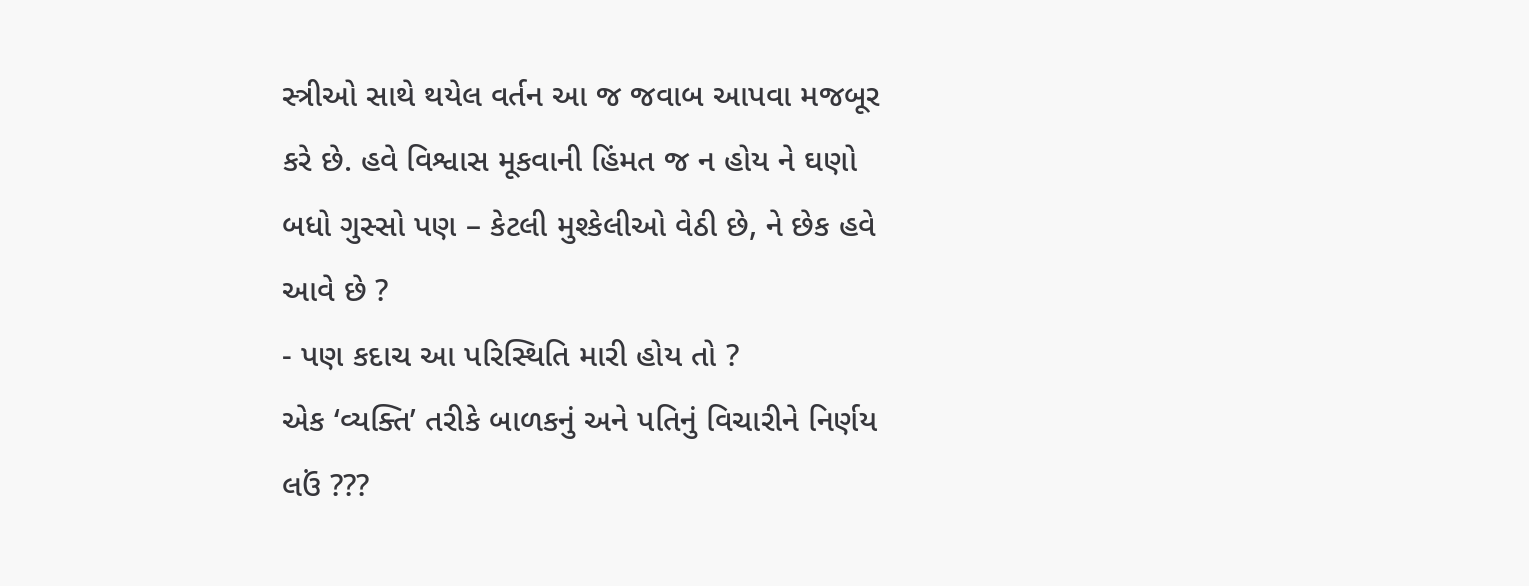સ્ત્રીઓ સાથે થયેલ વર્તન આ જ જવાબ આપવા મજબૂર કરે છે. હવે વિશ્વાસ મૂકવાની હિંમત જ ન હોય ને ઘણો બધો ગુસ્સો પણ – કેટલી મુશ્કેલીઓ વેઠી છે, ને છેક હવે આવે છે ?
- પણ કદાચ આ પરિસ્થિતિ મારી હોય તો ?
એક ‘વ્યક્તિ’ તરીકે બાળકનું અને પતિનું વિચારીને નિર્ણય લઉં ???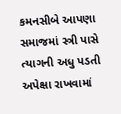કમનસીબે આપણા સમાજમાં સ્ત્રી પાસે ત્યાગની અધુ પડતી અપેક્ષા રાખવામાં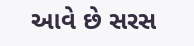આવે છે સરસ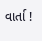વાર્તા !